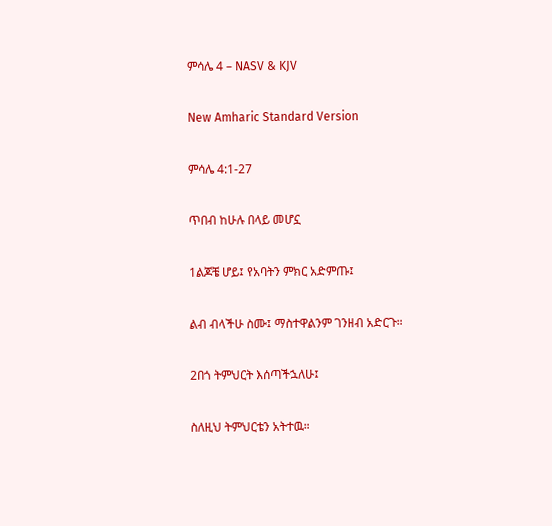ምሳሌ 4 – NASV & KJV

New Amharic Standard Version

ምሳሌ 4:1-27

ጥበብ ከሁሉ በላይ መሆኗ

1ልጆቼ ሆይ፤ የአባትን ምክር አድምጡ፤

ልብ ብላችሁ ስሙ፤ ማስተዋልንም ገንዘብ አድርጉ።

2በጎ ትምህርት እሰጣችኋለሁ፤

ስለዚህ ትምህርቴን አትተዉ።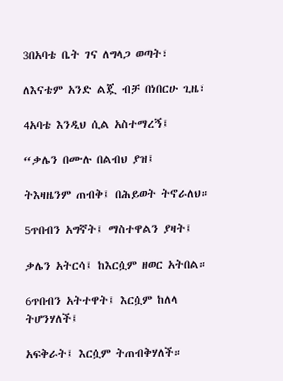3በአባቴ ቤት ገና ለግላጋ ወጣት፣

ለእናቴም አንድ ልጇ ብቻ በነበርሁ ጊዜ፣

4አባቴ እንዲህ ሲል አስተማረኝ፤

“ቃሌን በሙሉ በልብህ ያዝ፤

ትእዛዜንም ጠብቅ፤ በሕይወት ትኖራለህ።

5ጥበብን አግኛት፤ ማስተዋልን ያዛት፤

ቃሌን አትርሳ፤ ከእርሷም ዘወር አትበል።

6ጥበብን አትተዋት፤ እርሷም ከለላ ትሆንሃለች፤

አፍቅራት፤ እርሷም ትጠብቅሃለች።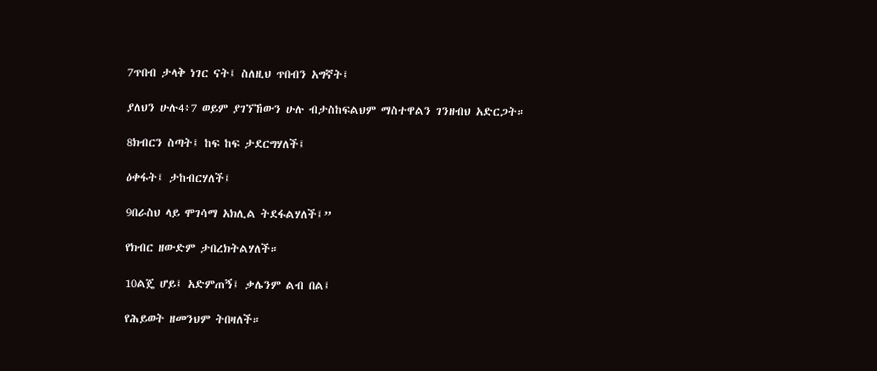7ጥበብ ታላቅ ነገር ናት፤ ስለዚህ ጥበብን አግኛት፤

ያለህን ሁሉ4፥7 ወይም ያገኘኸውን ሁሉ ብታስከፍልህም ማስተዋልን ገንዘብህ አድርጋት።

8ክብርን ስጣት፤ ከፍ ከፍ ታደርግሃለች፤

ዕቀፋት፤ ታከብርሃለች፤

9በራስህ ላይ ሞገሳማ አክሊል ትደፋልሃለች፤”

የክብር ዘውድም ታበረክትልሃለች።

10ልጄ ሆይ፤ አድምጠኝ፤ ቃሌንም ልብ በል፤

የሕይወት ዘመንህም ትበዛለች።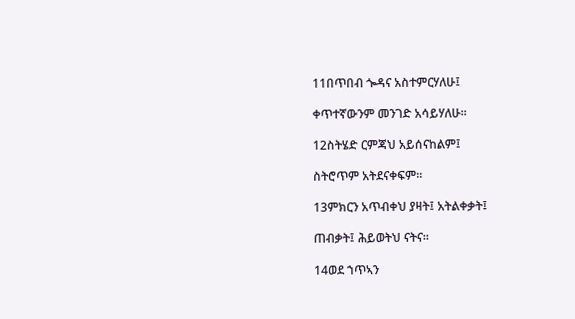11በጥበብ ጐዳና አስተምርሃለሁ፤

ቀጥተኛውንም መንገድ አሳይሃለሁ።

12ስትሄድ ርምጃህ አይሰናከልም፤

ስትሮጥም አትደናቀፍም።

13ምክርን አጥብቀህ ያዛት፤ አትልቀቃት፤

ጠብቃት፤ ሕይወትህ ናትና።

14ወደ ኀጥኣን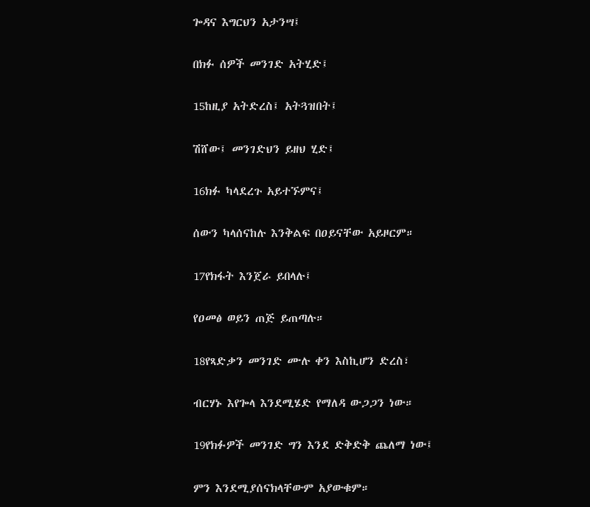ጐዳና እግርህን አታንሣ፤

በክፉ ሰዎች መንገድ አትሂድ፤

15ከዚያ አትድረስ፤ አትጓዝበት፤

ሽሸው፤ መንገድህን ይዘህ ሂድ፤

16ክፉ ካላደረጉ አይተኙምና፤

ሰውን ካላሰናከሉ እንቅልፍ በዐይናቸው አይዞርም።

17የክፋት እንጀራ ይበላሉ፤

የዐመፅ ወይን ጠጅ ይጠጣሉ።

18የጻድቃን መንገድ ሙሉ ቀን እስኪሆን ድረስ፣

ብርሃኑ እየጐላ እንደሚሄድ የማለዳ ውጋጋን ነው።

19የክፉዎች መንገድ ግን እንደ ድቅድቅ ጨለማ ነው፤

ምን እንደሚያሰናክላቸውም አያውቁም።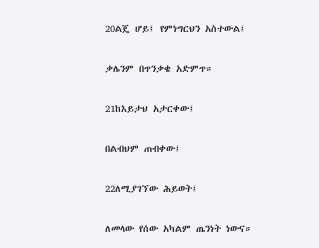20ልጄ ሆይ፤ የምነግርህን አስተውል፤

ቃሌንም በጥንቃቄ አድምጥ።

21ከእይታህ አታርቀው፤

በልብህም ጠብቀው፤

22ለሚያገኘው ሕይወት፤

ለመላው የሰው አካልም ጤንነት ነውና።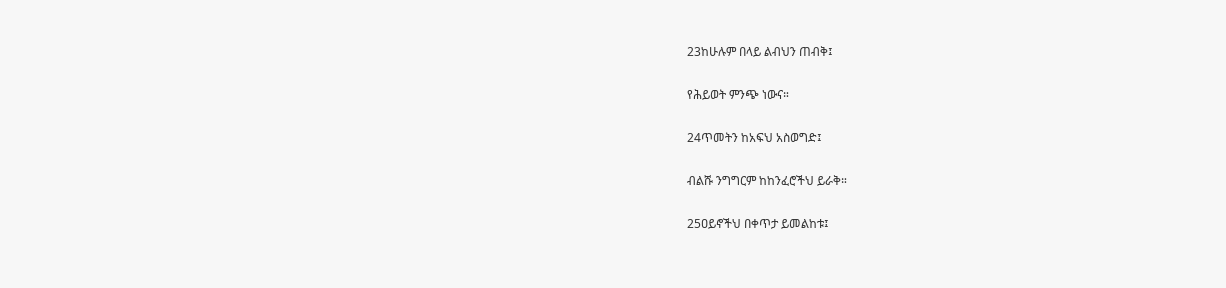23ከሁሉም በላይ ልብህን ጠብቅ፤

የሕይወት ምንጭ ነውና።

24ጥመትን ከአፍህ አስወግድ፤

ብልሹ ንግግርም ከከንፈሮችህ ይራቅ።

25ዐይኖችህ በቀጥታ ይመልከቱ፤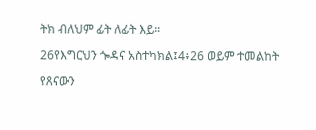ትክ ብለህም ፊት ለፊት እይ።

26የእግርህን ጐዳና አስተካክል፤4፥26 ወይም ተመልከት

የጸናውን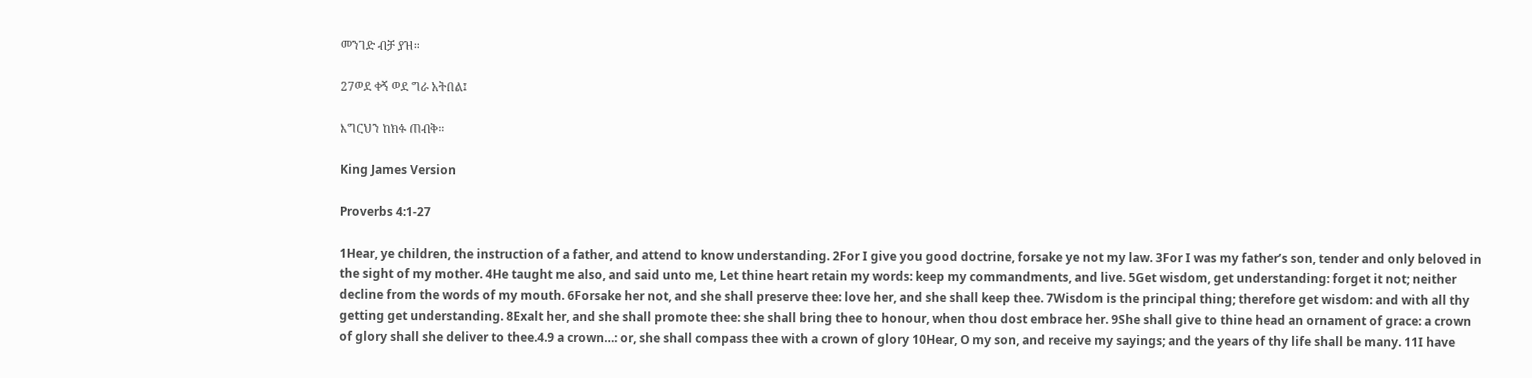መንገድ ብቻ ያዝ።

27ወደ ቀኝ ወደ ግራ አትበል፤

እግርህን ከክፉ ጠብቅ።

King James Version

Proverbs 4:1-27

1Hear, ye children, the instruction of a father, and attend to know understanding. 2For I give you good doctrine, forsake ye not my law. 3For I was my father’s son, tender and only beloved in the sight of my mother. 4He taught me also, and said unto me, Let thine heart retain my words: keep my commandments, and live. 5Get wisdom, get understanding: forget it not; neither decline from the words of my mouth. 6Forsake her not, and she shall preserve thee: love her, and she shall keep thee. 7Wisdom is the principal thing; therefore get wisdom: and with all thy getting get understanding. 8Exalt her, and she shall promote thee: she shall bring thee to honour, when thou dost embrace her. 9She shall give to thine head an ornament of grace: a crown of glory shall she deliver to thee.4.9 a crown…: or, she shall compass thee with a crown of glory 10Hear, O my son, and receive my sayings; and the years of thy life shall be many. 11I have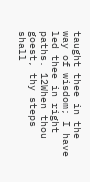taught thee in the way of wisdom; I have led thee in right paths. 12When thou goest, thy steps shall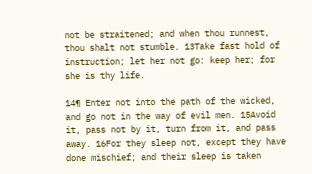not be straitened; and when thou runnest, thou shalt not stumble. 13Take fast hold of instruction; let her not go: keep her; for she is thy life.

14¶ Enter not into the path of the wicked, and go not in the way of evil men. 15Avoid it, pass not by it, turn from it, and pass away. 16For they sleep not, except they have done mischief; and their sleep is taken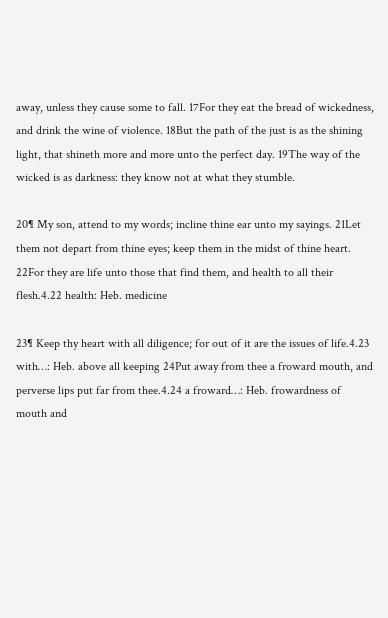away, unless they cause some to fall. 17For they eat the bread of wickedness, and drink the wine of violence. 18But the path of the just is as the shining light, that shineth more and more unto the perfect day. 19The way of the wicked is as darkness: they know not at what they stumble.

20¶ My son, attend to my words; incline thine ear unto my sayings. 21Let them not depart from thine eyes; keep them in the midst of thine heart. 22For they are life unto those that find them, and health to all their flesh.4.22 health: Heb. medicine

23¶ Keep thy heart with all diligence; for out of it are the issues of life.4.23 with…: Heb. above all keeping 24Put away from thee a froward mouth, and perverse lips put far from thee.4.24 a froward…: Heb. frowardness of mouth and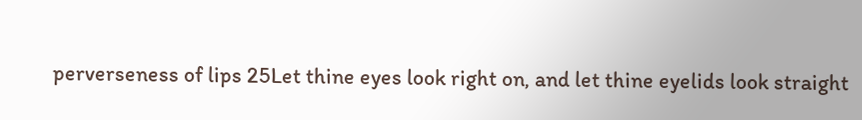perverseness of lips 25Let thine eyes look right on, and let thine eyelids look straight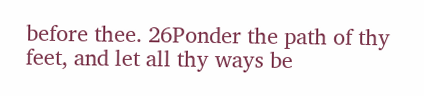before thee. 26Ponder the path of thy feet, and let all thy ways be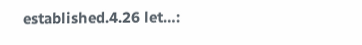established.4.26 let…: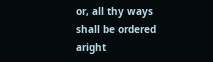or, all thy ways shall be ordered aright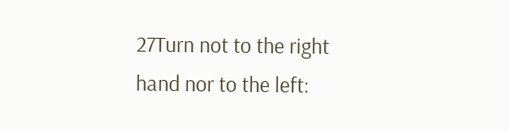27Turn not to the right hand nor to the left: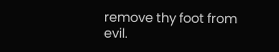remove thy foot from evil.